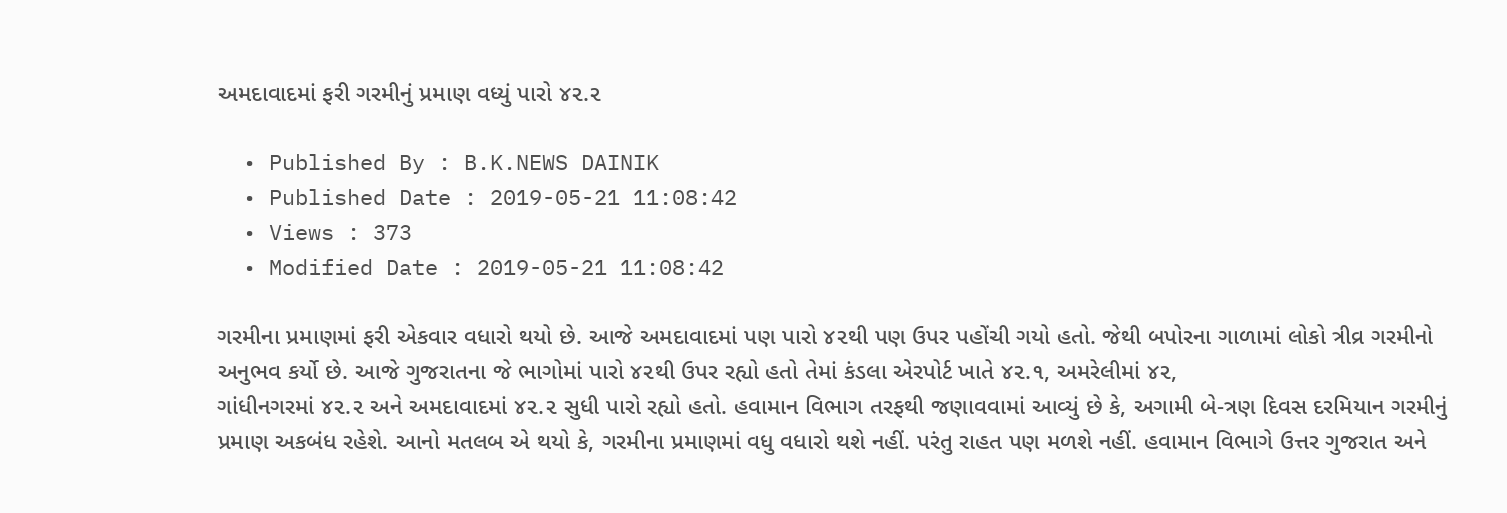અમદાવાદમાં ફરી ગરમીનું પ્રમાણ વધ્યું પારો ૪૨.૨

  • Published By : B.K.NEWS DAINIK
  • Published Date : 2019-05-21 11:08:42
  • Views : 373
  • Modified Date : 2019-05-21 11:08:42

ગરમીના પ્રમાણમાં ફરી એકવાર વધારો થયો છે. આજે અમદાવાદમાં પણ પારો ૪૨થી પણ ઉપર પહોંચી ગયો હતો. જેથી બપોરના ગાળામાં લોકો ત્રીવ્ર ગરમીનો અનુભવ કર્યો છે. આજે ગુજરાતના જે ભાગોમાં પારો ૪૨થી ઉપર રહ્યો હતો તેમાં કંડલા એરપોર્ટ ખાતે ૪૨.૧, અમરેલીમાં ૪૨,
ગાંધીનગરમાં ૪૨.૨ અને અમદાવાદમાં ૪૨.૨ સુધી પારો રહ્યો હતો. હવામાન વિભાગ તરફથી જણાવવામાં આવ્યું છે કે, અગામી બે-ત્રણ દિવસ દરમિયાન ગરમીનું પ્રમાણ અકબંધ રહેશે. આનો મતલબ એ થયો કે, ગરમીના પ્રમાણમાં વધુ વધારો થશે નહીં. પરંતુ રાહત પણ મળશે નહીં. હવામાન વિભાગે ઉત્તર ગુજરાત અને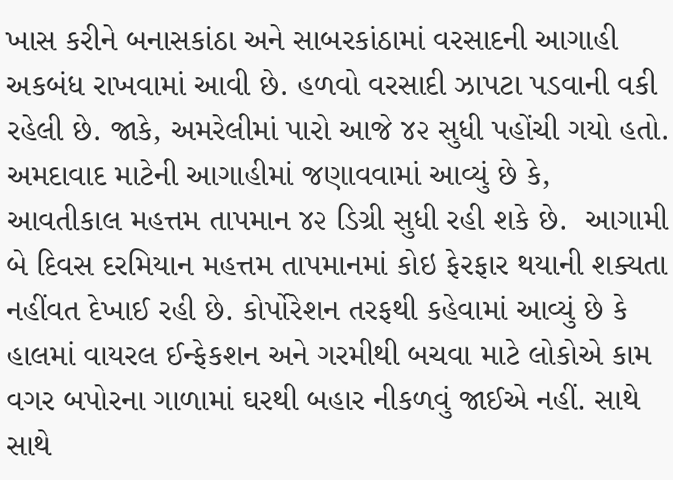ખાસ કરીને બનાસકાંઠા અને સાબરકાંઠામાં વરસાદની આગાહી અકબંધ રાખવામાં આવી છે. હળવો વરસાદી ઝાપટા પડવાની વકી રહેલી છે. જાકે, અમરેલીમાં પારો આજે ૪૨ સુધી પહોંચી ગયો હતો. અમદાવાદ માટેની આગાહીમાં જણાવવામાં આવ્યું છે કે, આવતીકાલ મહત્તમ તાપમાન ૪૨ ડિગ્રી સુધી રહી શકે છે.  આગામી બે દિવસ દરમિયાન મહત્તમ તાપમાનમાં કોઇ ફેરફાર થયાની શક્યતા નહીંવત દેખાઈ રહી છે. કોર્પોરેશન તરફથી કહેવામાં આવ્યું છે કે હાલમાં વાયરલ ઈન્ફેકશન અને ગરમીથી બચવા માટે લોકોએ કામ વગર બપોરના ગાળામાં ઘરથી બહાર નીકળવું જાઈએ નહીં. સાથે સાથે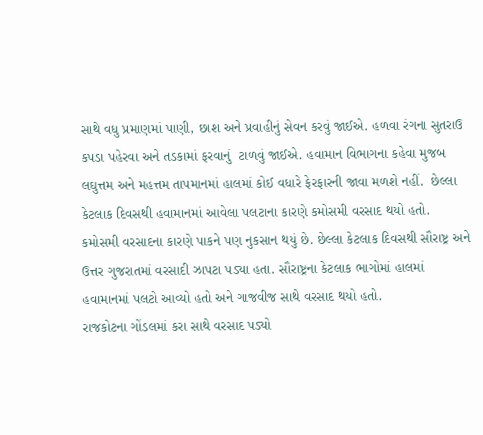સાથે વધુ પ્રમાણમાં પાણી, છાશ અને પ્રવાહીનું સેવન કરવું જાઈએ. હળવા રંગના સુતરાઉ કપડા પહેરવા અને તડકામાં ફરવાનું  ટાળવું જાઈએ. હવામાન વિભાગના કહેવા મુજબ લઘુત્તમ અને મહત્તમ તાપમાનમાં હાલમાં કોઈ વધારે ફેરફારની જાવા મળશે નહીં.  છેલ્લા કેટલાક દિવસથી હવામાનમાં આવેલા પલટાના કારણે કમોસમી વરસાદ થયો હતો. કમોસમી વરસાદના કારણે પાકને પણ નુકસાન થયું છે. છેલ્લા કેટલાક દિવસથી સૌરાષ્ટ્ર અને ઉત્તર ગુજરાતમાં વરસાદી ઝાપટા પડ્યા હતા. સૌરાષ્ટ્રના કેટલાક ભાગોમાં હાલમાં હવામાનમાં પલટો આવ્યો હતો અને ગાજવીજ સાથે વરસાદ થયો હતો.
રાજકોટના ગોંડલમાં કરા સાથે વરસાદ પડ્યો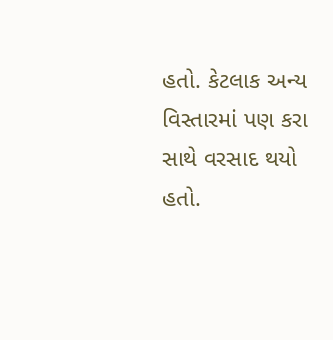હતો. કેટલાક અન્ય વિસ્તારમાં પણ કરા સાથે વરસાદ થયો હતો.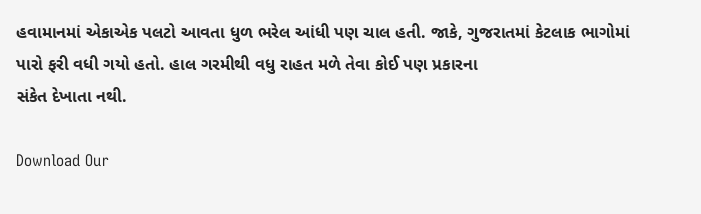હવામાનમાં એકાએક પલટો આવતા ધુળ ભરેલ આંધી પણ ચાલ હતી. જાકે, ગુજરાતમાં કેટલાક ભાગોમાં પારો ફરી વધી ગયો હતો. હાલ ગરમીથી વધુ રાહત મળે તેવા કોઈ પણ પ્રકારના
સંકેત દેખાતા નથી.

Download Our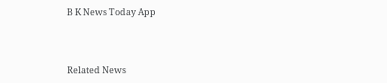B K News Today App



Related News